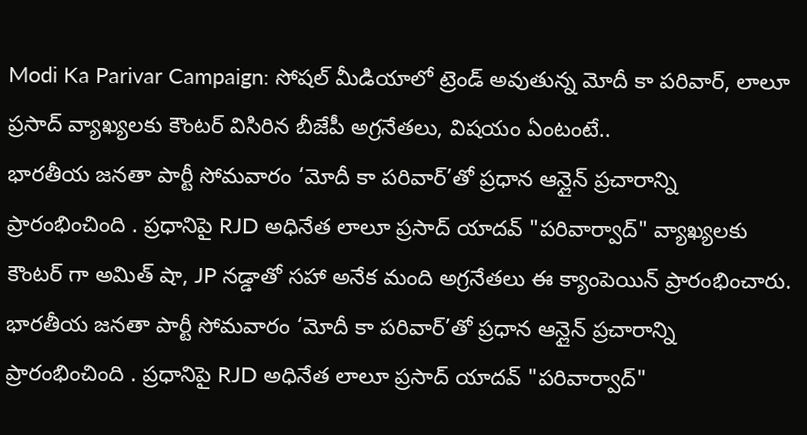Modi Ka Parivar Campaign: సోషల్ మీడియాలో ట్రెండ్ అవుతున్న మోదీ కా పరివార్, లాలూ ప్రసాద్ వ్యాఖ్యలకు కౌంటర్ విసిరిన బీజేపీ అగ్రనేతలు, విషయం ఏంటంటే..
భారతీయ జనతా పార్టీ సోమవారం ‘మోదీ కా పరివార్’తో ప్రధాన ఆన్లైన్ ప్రచారాన్ని ప్రారంభించింది . ప్రధానిపై RJD అధినేత లాలూ ప్రసాద్ యాదవ్ "పరివార్వాద్" వ్యాఖ్యలకు కౌంటర్ గా అమిత్ షా, JP నడ్డాతో సహా అనేక మంది అగ్రనేతలు ఈ క్యాంపెయిన్ ప్రారంభించారు.
భారతీయ జనతా పార్టీ సోమవారం ‘మోదీ కా పరివార్’తో ప్రధాన ఆన్లైన్ ప్రచారాన్ని ప్రారంభించింది . ప్రధానిపై RJD అధినేత లాలూ ప్రసాద్ యాదవ్ "పరివార్వాద్"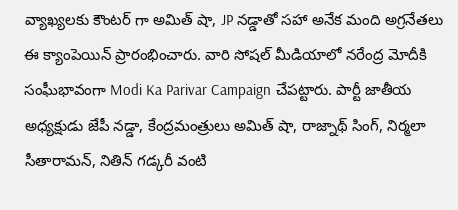వ్యాఖ్యలకు కౌంటర్ గా అమిత్ షా, JP నడ్డాతో సహా అనేక మంది అగ్రనేతలు ఈ క్యాంపెయిన్ ప్రారంభించారు. వారి సోషల్ మీడియాలో నరేంద్ర మోదీకి సంఘీభావంగా Modi Ka Parivar Campaign చేపట్టారు. పార్టీ జాతీయ అధ్యక్షుడు జేపీ నడ్డా, కేంద్రమంత్రులు అమిత్ షా, రాజ్నాథ్ సింగ్, నిర్మలా సీతారామన్, నితిన్ గడ్కరీ వంటి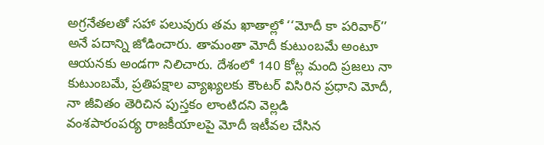అగ్రనేతలతో సహా పలువురు తమ ఖాతాల్లో ‘‘మోదీ కా పరివార్’’ అనే పదాన్ని జోడించారు. తామంతా మోదీ కుటుంబమే అంటూ ఆయనకు అండగా నిలిచారు. దేశంలో 140 కోట్ల మంది ప్రజలు నా కుటుంబమే, ప్రతిపక్షాల వ్యాఖ్యలకు కౌంటర్ విసిరిన ప్రధాని మోదీ, నా జీవితం తెరిచిన పుస్తకం లాంటిదని వెల్లడి
వంశపారంపర్య రాజకీయాలపై మోదీ ఇటీవల చేసిన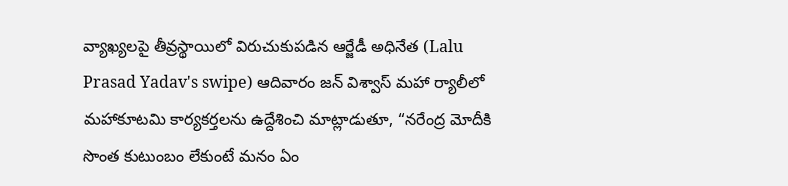వ్యాఖ్యలపై తీవ్రస్థాయిలో విరుచుకుపడిన ఆర్జేడీ అధినేత (Lalu Prasad Yadav's swipe) ఆదివారం జన్ విశ్వాస్ మహా ర్యాలీలో మహాకూటమి కార్యకర్తలను ఉద్దేశించి మాట్లాడుతూ, “నరేంద్ర మోదీకి సొంత కుటుంబం లేకుంటే మనం ఏం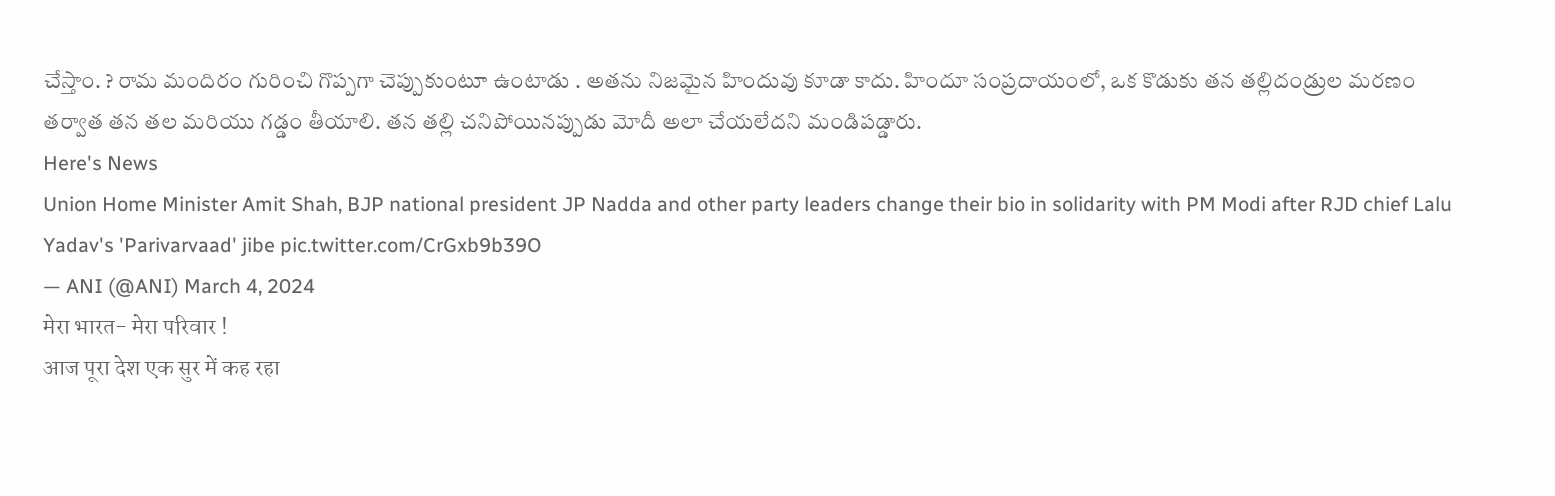చేస్తాం. ? రామ మందిరం గురించి గొప్పగా చెప్పుకుంటూ ఉంటాడు . అతను నిజమైన హిందువు కూడా కాదు. హిందూ సంప్రదాయంలో, ఒక కొడుకు తన తల్లిదండ్రుల మరణం తర్వాత తన తల మరియు గడ్డం తీయాలి. తన తల్లి చనిపోయినప్పుడు మోదీ అలా చేయలేదని మండిపడ్డారు.
Here's News
Union Home Minister Amit Shah, BJP national president JP Nadda and other party leaders change their bio in solidarity with PM Modi after RJD chief Lalu Yadav's 'Parivarvaad' jibe pic.twitter.com/CrGxb9b39O
— ANI (@ANI) March 4, 2024
मेरा भारत- मेरा परिवार !
आज पूरा देश एक सुर में कह रहा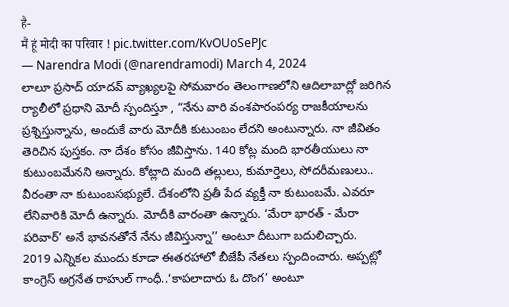है-
मैं हूं मोदी का परिवार ! pic.twitter.com/KvOUoSePJc
— Narendra Modi (@narendramodi) March 4, 2024
లాలూ ప్రసాద్ యాదవ్ వ్యాఖ్యలపై సోమవారం తెలంగాణలోని ఆదిలాబాద్లో జరిగిన ర్యాలీలో ప్రధాని మోదీ స్పందిస్తూ , “నేను వారి వంశపారంపర్య రాజకీయాలను ప్రశ్నిస్తున్నాను, అందుకే వారు మోదీకి కుటుంబం లేదని అంటున్నారు. నా జీవితం తెరిచిన పుస్తకం. నా దేశం కోసం జీవిస్తాను. 140 కోట్ల మంది భారతీయులు నా కుటుంబమేనని అన్నారు. కోట్లాది మంది తల్లులు, కుమార్తెలు, సోదరీమణులు.. వీరంతా నా కుటుంబసభ్యులే. దేశంలోని ప్రతీ పేద వ్యక్తీ నా కుటుంబమే. ఎవరూ లేనివారికి మోదీ ఉన్నారు. మోదీకి వారంతా ఉన్నారు. ‘మేరా భారత్ - మేరా పరివార్’ అనే భావనతోనే నేను జీవిస్తున్నా’’ అంటూ దీటుగా బదులిచ్చారు.
2019 ఎన్నికల ముందు కూడా ఈతరహాలో బీజేపీ నేతలు స్పందించారు. అప్పట్లో కాంగ్రెస్ అగ్రనేత రాహుల్ గాంధీ..‘కాపలాదారు ఓ దొంగ’ అంటూ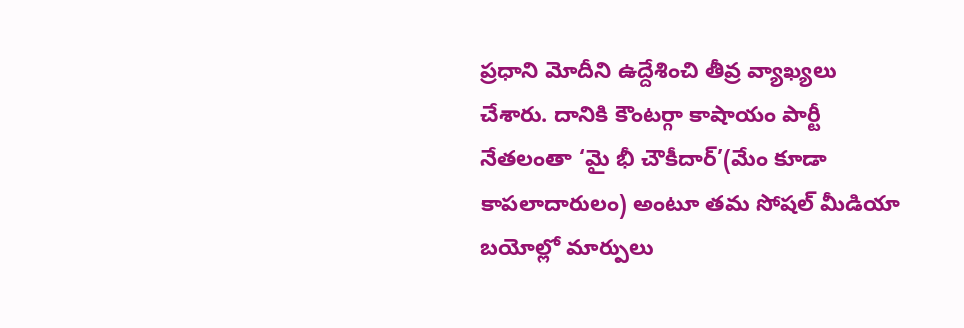ప్రధాని మోదీని ఉద్దేశించి తీవ్ర వ్యాఖ్యలు చేశారు. దానికి కౌంటర్గా కాషాయం పార్టీ నేతలంతా ‘మై భీ చౌకీదార్’(మేం కూడా కాపలాదారులం) అంటూ తమ సోషల్ మీడియా బయోల్లో మార్పులు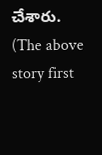చేశారు.
(The above story first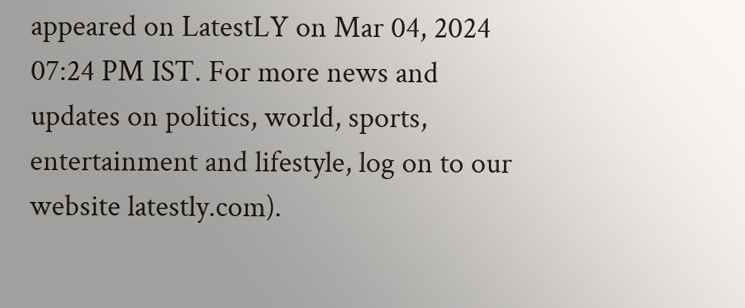appeared on LatestLY on Mar 04, 2024 07:24 PM IST. For more news and updates on politics, world, sports, entertainment and lifestyle, log on to our website latestly.com).